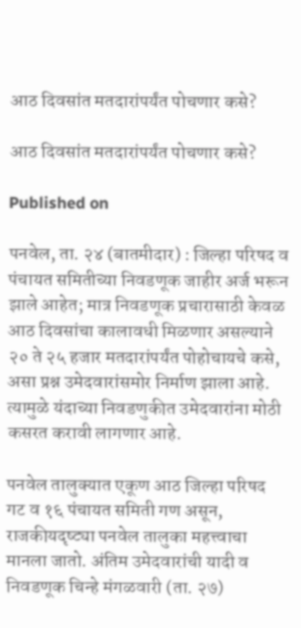आठ दिवसांत मतदारांपर्यंत पोचणार कसे?

आठ दिवसांत मतदारांपर्यंत पोचणार कसे?

Published on

पनवेल, ता. २४ (बातमीदार) : जिल्हा परिषद व पंचायत समितीच्या निवडणूक जाहीर अर्ज भरून झाले आहेत; मात्र निवडणूक प्रचारासाठी केवळ आठ दिवसांचा कालावधी मिळणार असल्याने २० ते २५ हजार मतदारांपर्यंत पोहोचायचे कसे, असा प्रश्न उमेदवारांसमोर निर्माण झाला आहे. त्यामुळे यंदाच्या निवडणुकीत उमेदवारांना मोठी कसरत करावी लागणार आहे.

पनवेल तालुक्यात एकूण आठ जिल्हा परिषद गट व १६ पंचायत समिती गण असून, राजकीयदृष्ट्या पनवेल तालुका महत्त्वाचा मानला जातो. अंतिम उमेदवारांची यादी व निवडणूक चिन्हे मंगळवारी (ता. २७)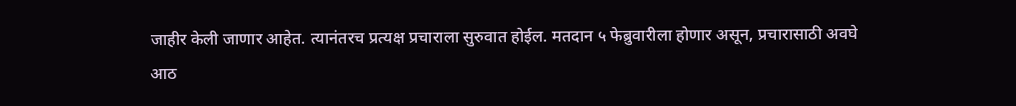जाहीर केली जाणार आहेत. त्यानंतरच प्रत्यक्ष प्रचाराला सुरुवात होईल. मतदान ५ फेब्रुवारीला होणार असून, प्रचारासाठी अवघे आठ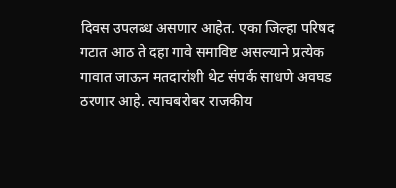दिवस उपलब्ध असणार आहेत. एका जिल्हा परिषद गटात आठ ते दहा गावे समाविष्ट असल्याने प्रत्येक गावात जाऊन मतदारांशी थेट संपर्क साधणे अवघड ठरणार आहे. त्याचबरोबर राजकीय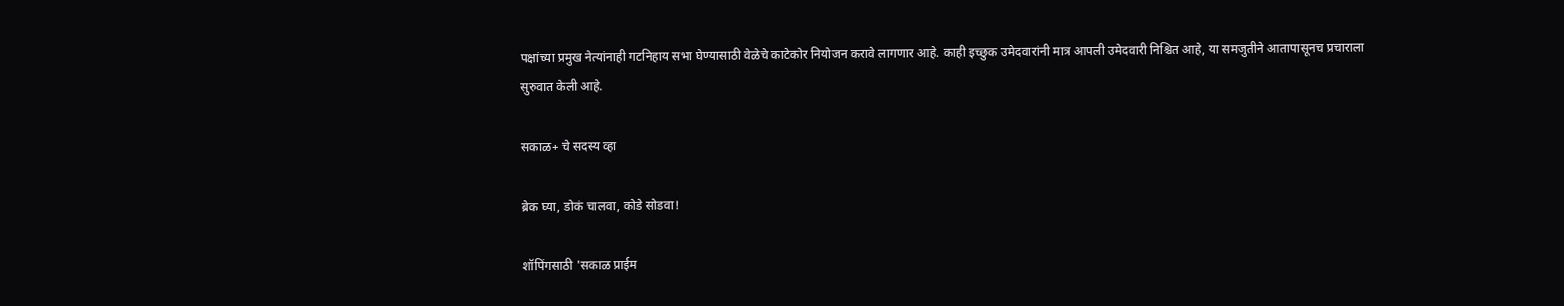पक्षांच्या प्रमुख नेत्यांनाही गटनिहाय सभा घेण्यासाठी वेळेचे काटेकोर नियोजन करावे लागणार आहे. काही इच्छुक उमेदवारांनी मात्र आपली उमेदवारी निश्चित आहे, या समजुतीने आतापासूनच प्रचाराला सुरुवात केली आहे.

सकाळ+ चे सदस्य व्हा

ब्रेक घ्या, डोकं चालवा, कोडे सोडवा!

शॉपिंगसाठी 'सकाळ प्राईम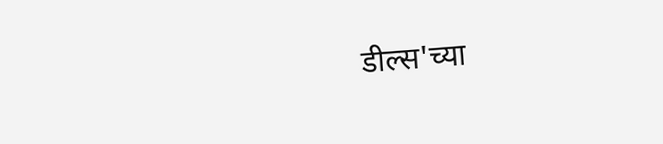डील्स'च्या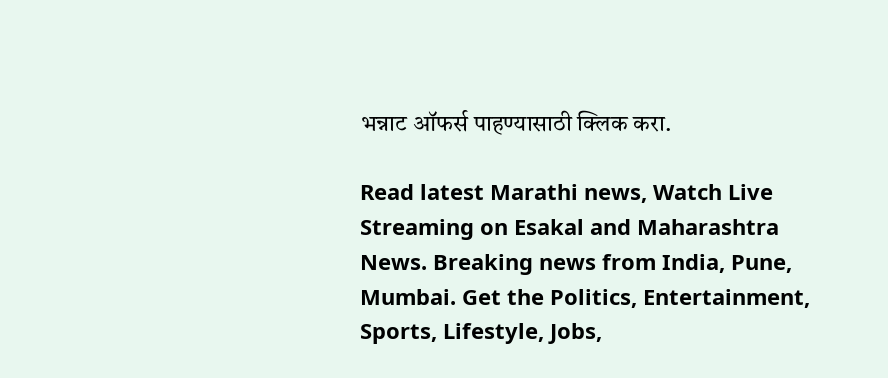भन्नाट ऑफर्स पाहण्यासाठी क्लिक करा.

Read latest Marathi news, Watch Live Streaming on Esakal and Maharashtra News. Breaking news from India, Pune, Mumbai. Get the Politics, Entertainment, Sports, Lifestyle, Jobs,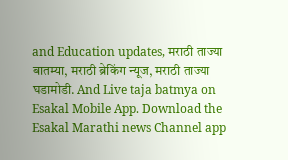and Education updates, मराठी ताज्या बातम्या, मराठी ब्रेकिंग न्यूज, मराठी ताज्या घडामोडी. And Live taja batmya on Esakal Mobile App. Download the Esakal Marathi news Channel app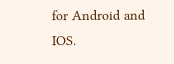for Android and IOS.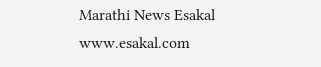Marathi News Esakal
www.esakal.com